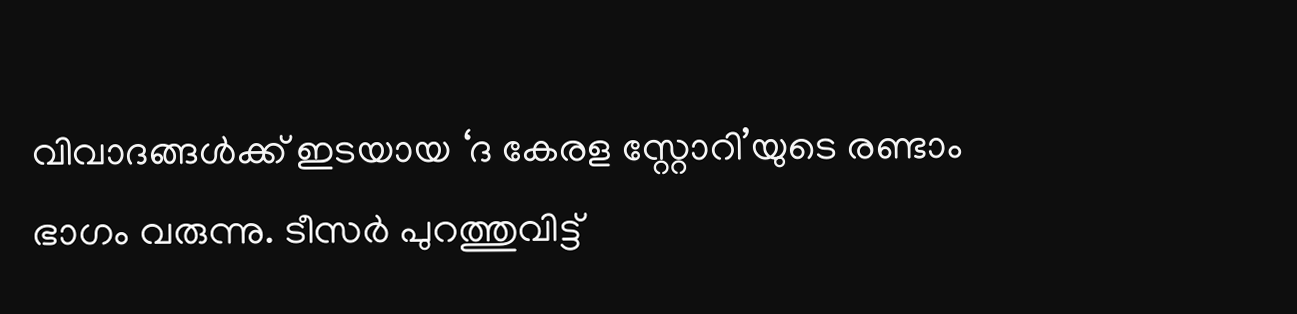വിവാദങ്ങൾക്ക് ഇടയായ ‘ദ കേരള സ്റ്റോറി’യുടെ രണ്ടാം ഭാഗം വരുന്നു. ടീസർ പുറത്തുവിട്ട്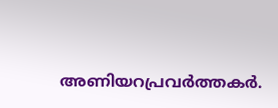അണിയറപ്രവർത്തകർ.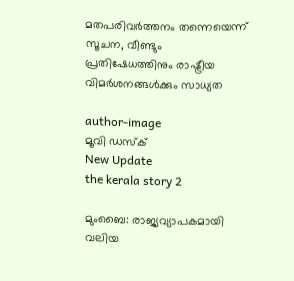മതപരിവർത്തനം തന്നെയെന്ന് സൂചന, വീണ്ടും പ്രതിഷേധത്തിനും രാഷ്ട്രീയ വിമർശനങ്ങൾക്കും സാധ്യത

author-image
മൂവി ഡസ്ക്
New Update
the kerala story 2

മുംബൈ: രാജ്യവ്യാപകമായി വലിയ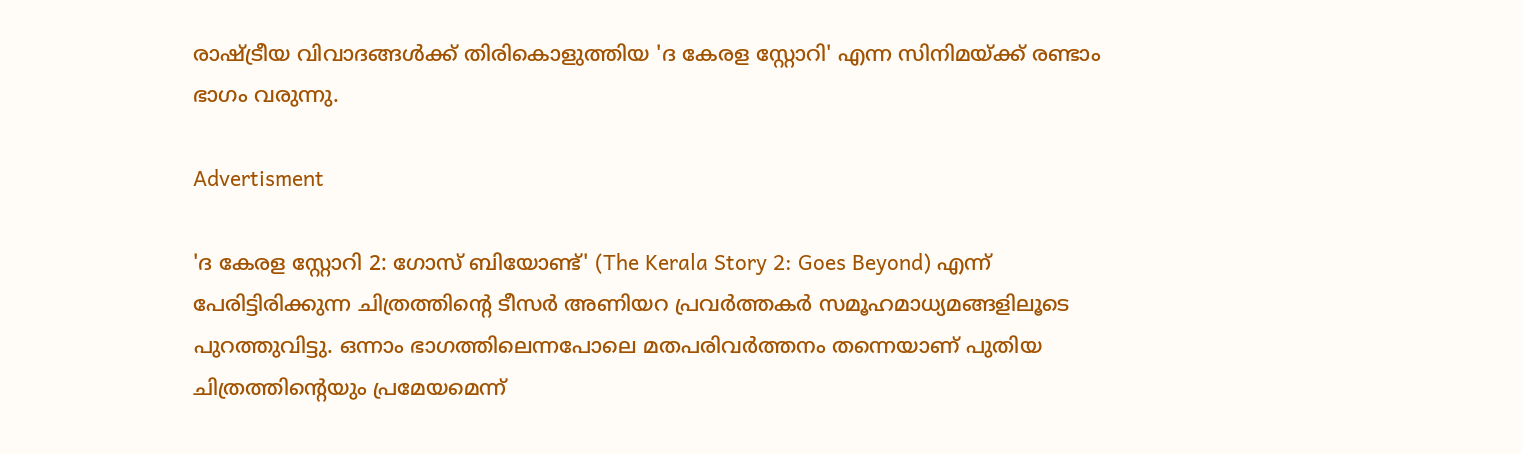രാഷ്ട്രീയ വിവാദങ്ങൾക്ക് തിരികൊളുത്തിയ 'ദ കേരള സ്റ്റോറി' എന്ന സിനിമയ്ക്ക് രണ്ടാം ഭാഗം വരുന്നു.

Advertisment

'ദ കേരള സ്റ്റോറി 2: ഗോസ് ബിയോണ്ട്' (The Kerala Story 2: Goes Beyond) എന്ന് പേരിട്ടിരിക്കുന്ന ചിത്രത്തിന്റെ ടീസർ അണിയറ പ്രവർത്തകർ സമൂഹമാധ്യമങ്ങളിലൂടെ പുറത്തുവിട്ടു. ഒന്നാം ഭാഗത്തിലെന്നപോലെ മതപരിവർത്തനം തന്നെയാണ് പുതിയ ചിത്രത്തിന്റെയും പ്രമേയമെന്ന്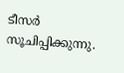ടീസർ സൂചിപ്പിക്കുന്നു.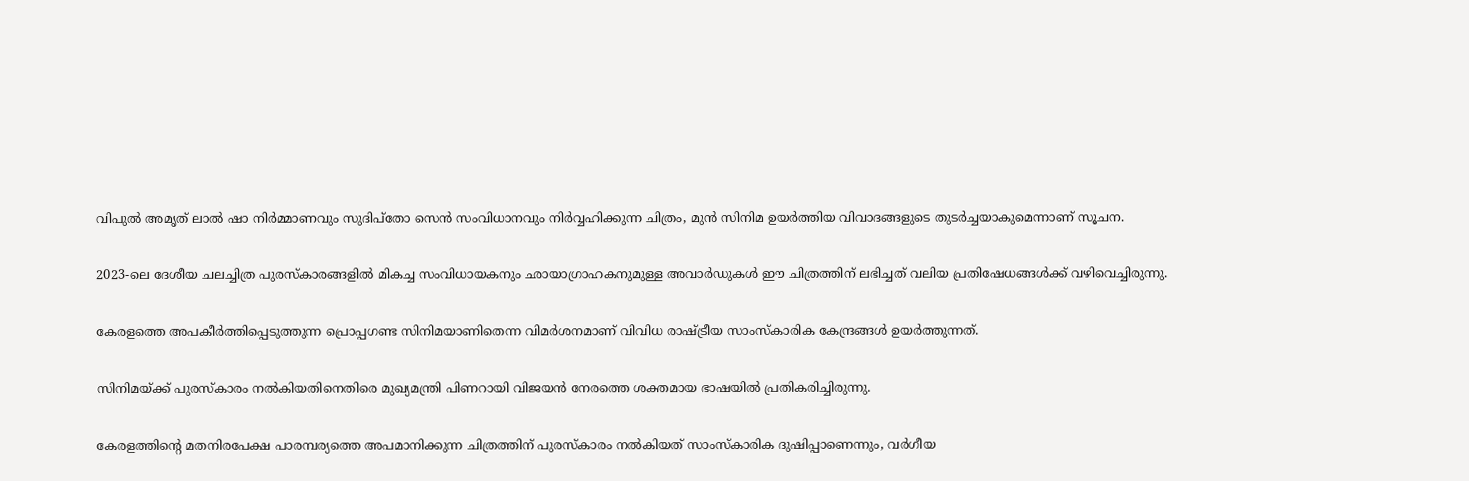വിപുൽ അമൃത് ലാൽ ഷാ നിർമ്മാണവും സുദിപ്തോ സെൻ സംവിധാനവും നിർവ്വഹിക്കുന്ന ചിത്രം, മുൻ സിനിമ ഉയർത്തിയ വിവാദങ്ങളുടെ തുടർച്ചയാകുമെന്നാണ് സൂചന.

2023-ലെ ദേശീയ ചലച്ചിത്ര പുരസ്കാരങ്ങളിൽ മികച്ച സംവിധായകനും ഛായാഗ്രാഹകനുമുള്ള അവാർഡുകൾ ഈ ചിത്രത്തിന് ലഭിച്ചത് വലിയ പ്രതിഷേധങ്ങൾക്ക് വഴിവെച്ചിരുന്നു.

കേരളത്തെ അപകീർത്തിപ്പെടുത്തുന്ന പ്രൊപ്പഗണ്ട സിനിമയാണിതെന്ന വിമർശനമാണ് വിവിധ രാഷ്ട്രീയ സാംസ്കാരിക കേന്ദ്രങ്ങൾ ഉയർത്തുന്നത്.

സിനിമയ്ക്ക് പുരസ്കാരം നൽകിയതിനെതിരെ മുഖ്യമന്ത്രി പിണറായി വിജയൻ നേരത്തെ ശക്തമായ ഭാഷയിൽ പ്രതികരിച്ചിരുന്നു.

കേരളത്തിന്റെ മതനിരപേക്ഷ പാരമ്പര്യത്തെ അപമാനിക്കുന്ന ചിത്രത്തിന് പുരസ്കാരം നൽകിയത് സാംസ്കാരിക ദുഷിപ്പാണെന്നും, വർഗീയ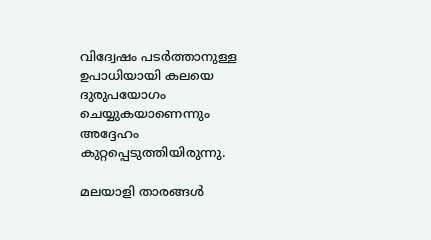വിദ്വേഷം പടർത്താനുള്ള ഉപാധിയായി കലയെ ദുരുപയോഗം ചെയ്യുകയാണെന്നും അദ്ദേഹം കുറ്റപ്പെടുത്തിയിരുന്നു.

മലയാളി താരങ്ങൾ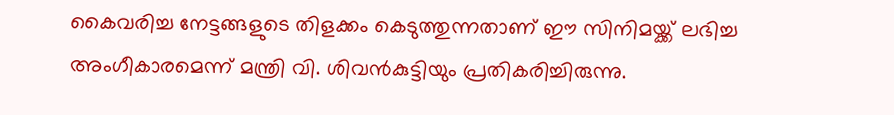കൈവരിച്ച നേട്ടങ്ങളുടെ തിളക്കം കെടുത്തുന്നതാണ് ഈ സിനിമയ്ക്ക് ലഭിച്ച അംഗീകാരമെന്ന് മന്ത്രി വി. ശിവൻകുട്ടിയും പ്രതികരിച്ചിരുന്നു.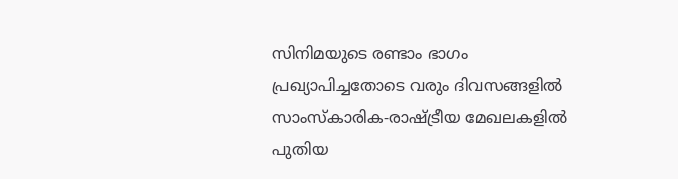സിനിമയുടെ രണ്ടാം ഭാഗം പ്രഖ്യാപിച്ചതോടെ വരും ദിവസങ്ങളിൽ സാംസ്കാരിക-രാഷ്ട്രീയ മേഖലകളിൽ പുതിയ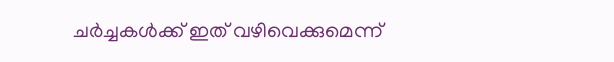ചർച്ചകൾക്ക് ഇത് വഴിവെക്കുമെന്ന്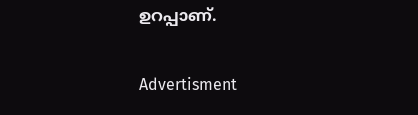ഉറപ്പാണ്.

Advertisment